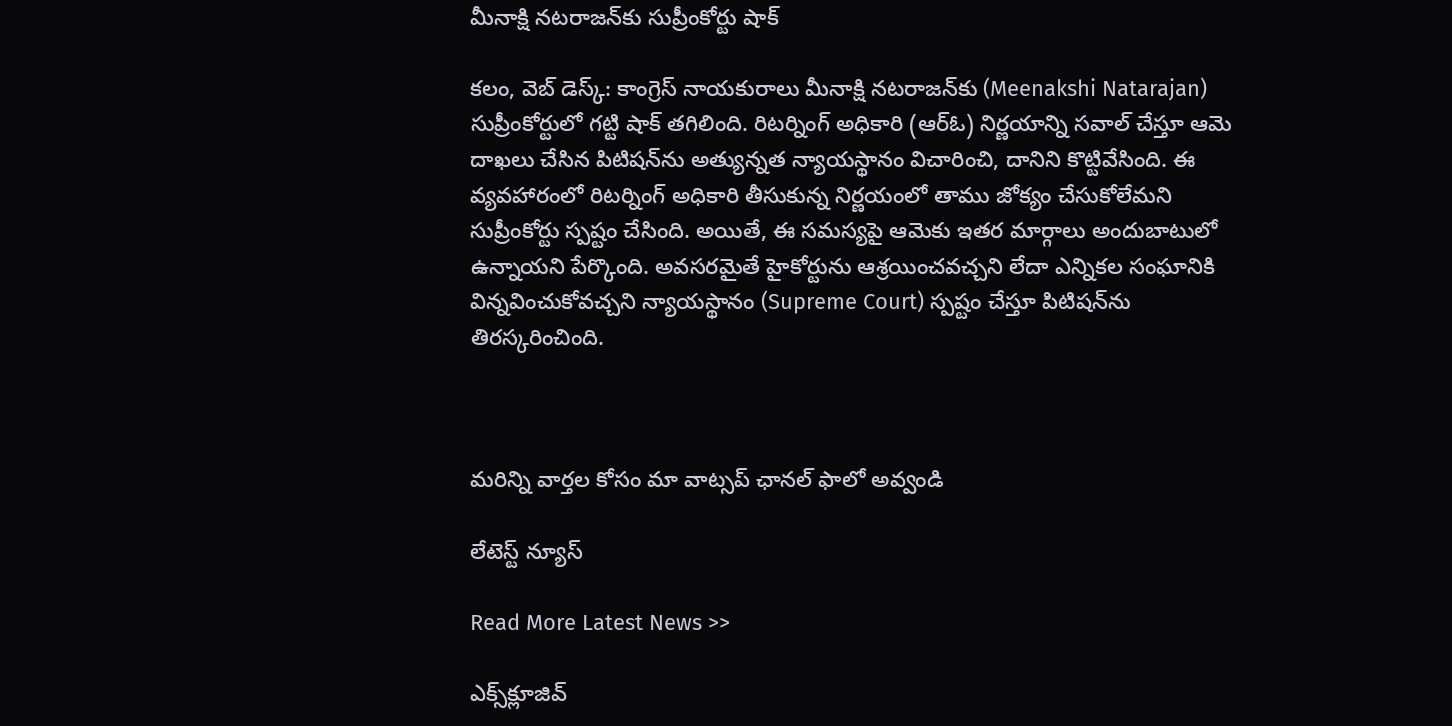మీనాక్షి నటరాజన్‌కు సుప్రీంకోర్టు షాక్

కలం, వెబ్ డెస్క్: కాంగ్రెస్ నాయకురాలు మీనాక్షి నటరాజన్‌కు (Meenakshi Natarajan) సుప్రీంకోర్టులో గట్టి షాక్ తగిలింది. రిటర్నింగ్ అధికారి (ఆర్ఓ) నిర్ణయాన్ని సవాల్ చేస్తూ ఆమె దాఖలు చేసిన పిటిషన్‌ను అత్యున్నత న్యాయస్థానం విచారించి, దానిని కొట్టివేసింది. ఈ వ్యవహారంలో రిటర్నింగ్ అధికారి తీసుకున్న నిర్ణయంలో తాము జోక్యం చేసుకోలేమని సుప్రీంకోర్టు స్పష్టం చేసింది. అయితే, ఈ సమస్యపై ఆమెకు ఇతర మార్గాలు అందుబాటులో ఉన్నాయని పేర్కొంది. అవసరమైతే హైకోర్టును ఆశ్రయించవచ్చని లేదా ఎన్నికల సంఘానికి విన్నవించుకోవచ్చని న్యాయస్థానం (Supreme Court) స్పష్టం చేస్తూ పిటిషన్‌ను తిరస్కరించింది.



మ‌రిన్ని వార్త‌ల కోసం మా వాట్స‌ప్ ఛాన‌ల్ ఫాలో అవ్వండి

లేటెస్ట్ న్యూస్‌

Read More Latest News >>

ఎక్స్‌క్లూజివ్‌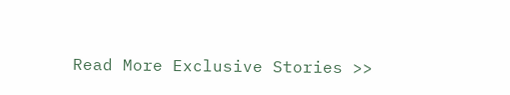Read More Exclusive Stories >>